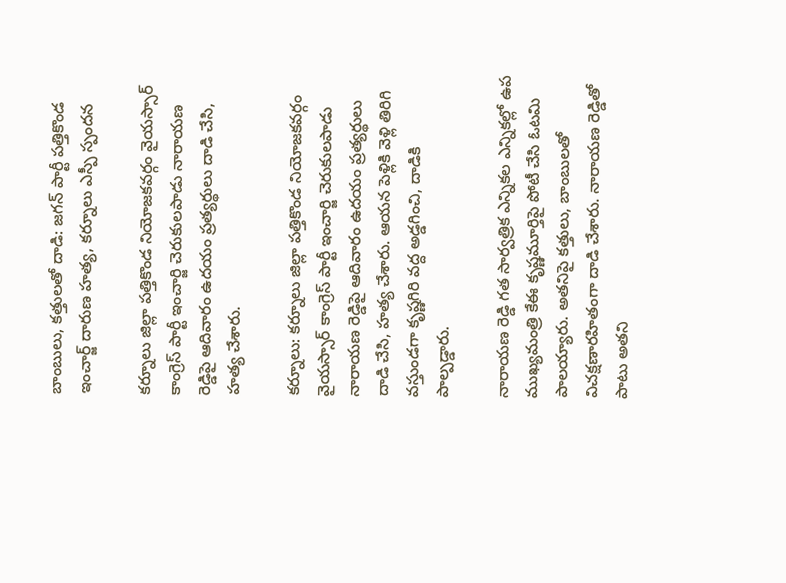బాంబులు, కత్తులతో దాడి: జగన్ పార్టీ పత్తికొండ ఇంచార్జ్ దారుణ హత్య, కర్నూలు ఎస్పీ స్పందన

కర్నూలు జిల్లా పత్తికొండ నియోజకవర్గం వైయస్సార్ కాంగ్రెస్ పార్టీ ఇంచార్జి చెరుకులపాడు నారాయణ రెడ్డిపై ఆదివారం ఉదయం ప్రత్యర్థులు దాడి చేసి, హత్య చేశారు.

కర్నూలు: కర్నూలు జిల్లా పత్తికొండ నియోజకవర్గం వైయస్సార్ కాంగ్రెస్ పార్టీ ఇంచార్జి చెరుకులపాడు నారాయణ రెడ్డిపై ఆదివారం ఉదయం ప్రత్యర్థులు దాడి చేసి, హత్య చేశారు. ఆయన పెళ్లికి వెళ్లి తిరిగి వస్తుండగా కృష్ణగిరి వద్ద అడ్డగించి, దాడికి పాల్పడ్డారు.

నారాయణ రెడ్డి గత సార్వత్రిక ఎన్నికల ఎన్నికల్లో ఉప ముఖ్యమంత్రి కేఈ కృష్ణమూర్తిపై పోటీ చేసి ఓటమి పాలయ్యారు. అతనిపై కత్తులు, బాంబులతో విచక్షణారహితంగా దాడి చేశారు. నారాయణ రెడ్డితో పాటు అతని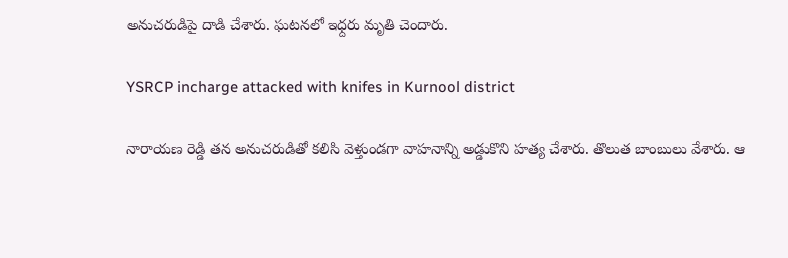అనుచరుడిపై దాడి చేశారు. ఘటనలో ఇధ్దరు మృతి చెందారు.

YSRCP incharge attacked with knifes in Kurnool district

నారాయణ రెడ్డి తన అనుచరుడితో కలిసి వెళ్తుండగా వాహనాన్ని అడ్డుకొని హత్య చేశారు. తొలుత బాంబులు వేశారు. ఆ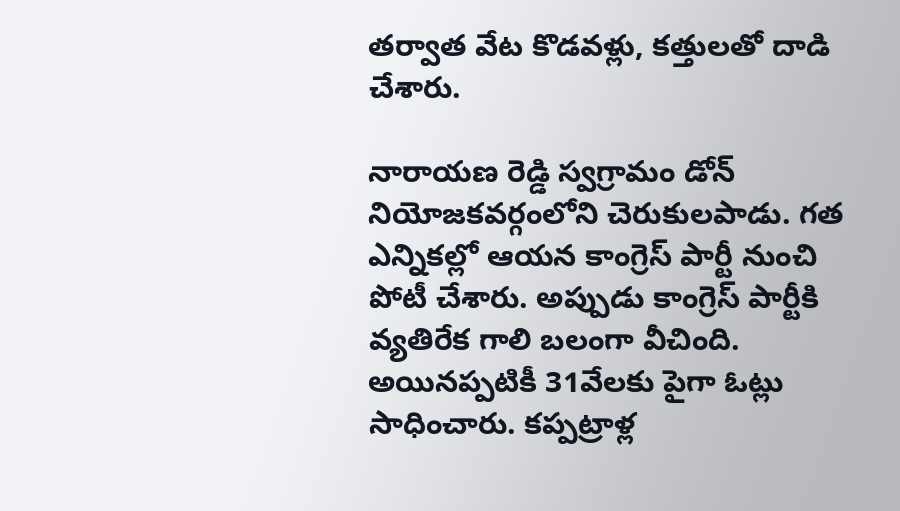తర్వాత వేట కొడవళ్లు, కత్తులతో దాడి చేశారు.

నారాయణ రెడ్డి స్వగ్రామం డోన్ నియోజకవర్గంలోని చెరుకులపాడు. గత ఎన్నికల్లో ఆయన కాంగ్రెస్ పార్టీ నుంచి పోటీ చేశారు. అప్పుడు కాంగ్రెస్ పార్టీకి వ్యతిరేక గాలి బలంగా వీచింది. అయినప్పటికీ 31వేలకు పైగా ఓట్లు సాధించారు. కప్పట్రాళ్ల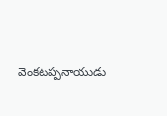వెంకటప్పనాయుడు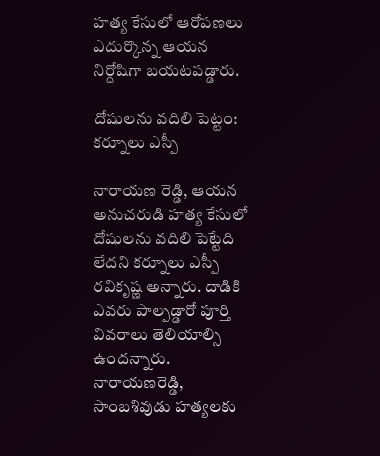హత్య కేసులో ఆరోపణలు ఎదుర్కొన్న ఆయన నిర్దోషిగా బయటపడ్డారు.

దోషులను వదిలి పెట్టం: కర్నూలు ఎస్పీ

నారాయణ రెడ్డి, ఆయన అనుచరుడి హత్య కేసులో దోషులను వదిలి పెట్టేది లేదని కర్నూలు ఎస్పీ రవికృష్ణ అన్నారు. దాడికి ఎవరు పాల్పడ్డారో పూర్తి వివరాలు తెలియాల్సి ఉందన్నారు. నారాయణరెడ్డి, సాంబశివుడు హత్యలకు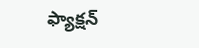ఫ్యాక్షన్‌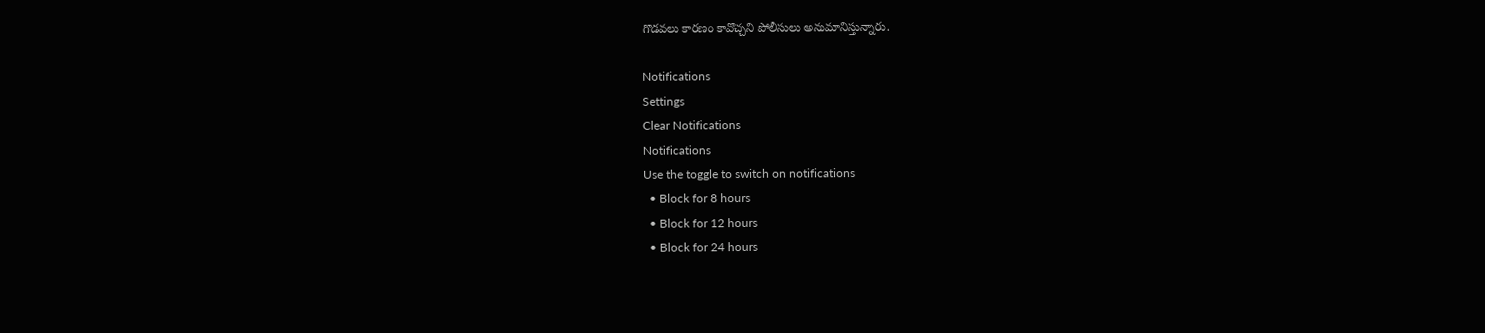గొడవలు కారణం కావొచ్చని పోలీసులు అనుమానిస్తున్నారు.

Notifications
Settings
Clear Notifications
Notifications
Use the toggle to switch on notifications
  • Block for 8 hours
  • Block for 12 hours
  • Block for 24 hours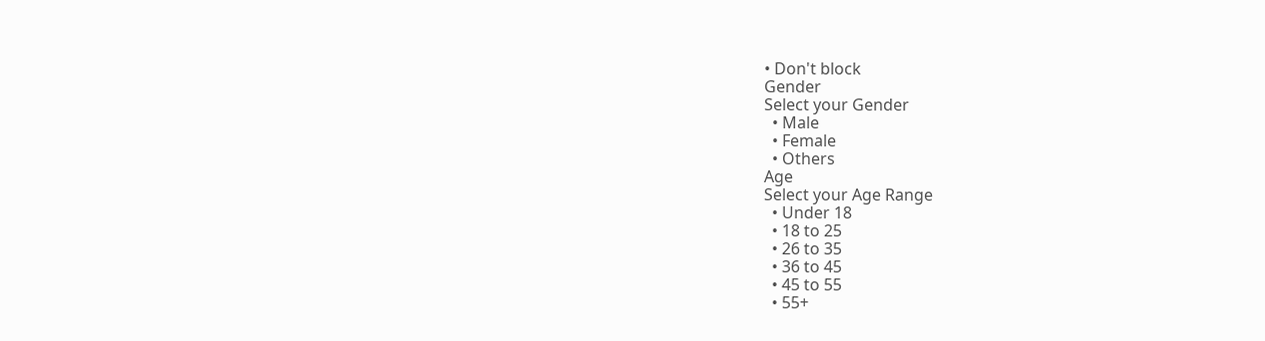• Don't block
Gender
Select your Gender
  • Male
  • Female
  • Others
Age
Select your Age Range
  • Under 18
  • 18 to 25
  • 26 to 35
  • 36 to 45
  • 45 to 55
  • 55+